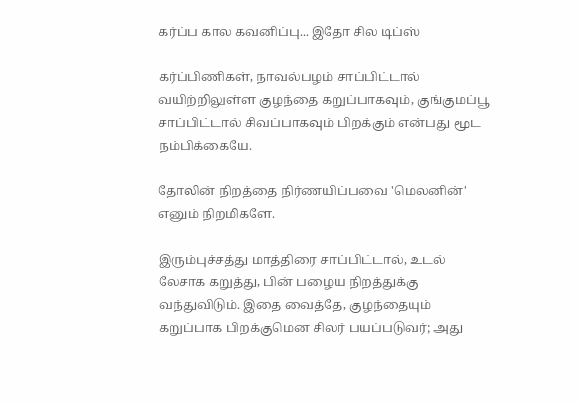கர்ப்ப கால கவனிப்பு... இதோ சில டிப்ஸ்

கர்ப்பிணிகள், நாவல்பழம் சாப்பிட்டால் வயிற்றிலுள்ள குழந்தை கறுப்பாகவும், குங்குமப்பூ சாப்பிட்டால் சிவப்பாகவும் பிறக்கும் என்பது மூட நம்பிக்கையே.

தோலின் நிறத்தை நிர்ணயிப்பவை 'மெலனின்' எனும் நிறமிகளே.

இரும்புச்சத்து மாத்திரை சாப்பிட்டால், உடல் லேசாக கறுத்து, பின் பழைய நிறத்துக்கு வந்துவிடும். இதை வைத்தே, குழந்தையும் கறுப்பாக பிறக்குமென சிலர் பயப்படுவர்; அது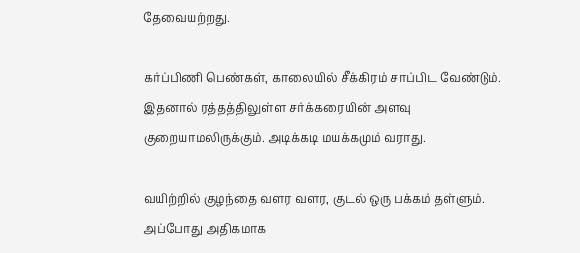தேவையற்றது.

கர்ப்பிணி பெண்கள், காலையில் சீக்கிரம் சாப்பிட வேண்டும். இதனால் ரத்தத்திலுள்ள சர்க்கரையின் அளவு குறையாமலிருக்கும். அடிக்கடி மயக்கமும் வராது.

வயிற்றில் குழந்தை வளர வளர, குடல் ஒரு பக்கம் தள்ளும். அப்போது அதிகமாக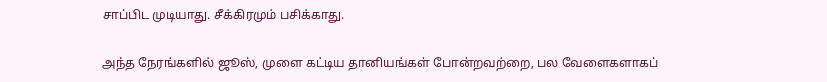சாப்பிட முடியாது. சீக்கிரமும் பசிக்காது.

அந்த நேரங்களில் ஜூஸ், முளை கட்டிய தானியங்கள் போன்றவற்றை, பல வேளைகளாகப்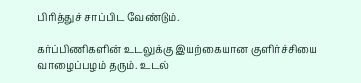பிரித்துச் சாப்பிட வேண்டும்.

கர்ப்பிணிகளின் உடலுக்கு இயற்கையான குளிர்ச்சியை வாழைப்பழம் தரும். உடல்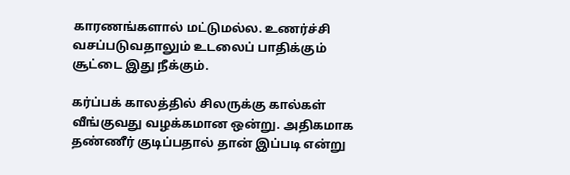காரணங்களால் மட்டுமல்ல. உணர்ச்சி வசப்படுவதாலும் உடலைப் பாதிக்கும் சூட்டை இது நீக்கும்.

கர்ப்பக் காலத்தில் சிலருக்கு கால்கள் வீங்குவது வழக்கமான ஒன்று. அதிகமாக தண்ணீர் குடிப்பதால் தான் இப்படி என்று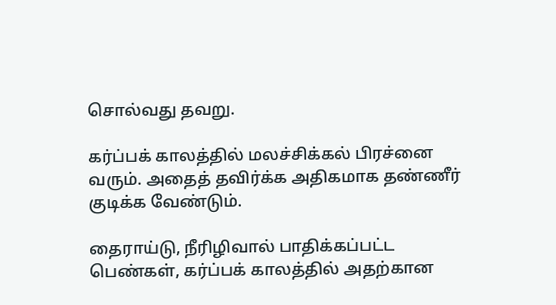சொல்வது தவறு.

கர்ப்பக் காலத்தில் மலச்சிக்கல் பிரச்னை வரும். அதைத் தவிர்க்க அதிகமாக தண்ணீர் குடிக்க வேண்டும்.

தைராய்டு, நீரிழிவால் பாதிக்கப்பட்ட பெண்கள், கர்ப்பக் காலத்தில் அதற்கான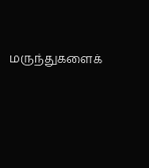மருந்துகளைக்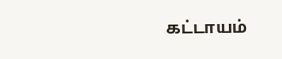கட்டாயம்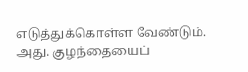எடுத்துக்கொள்ள வேண்டும். அது. குழந்தையைப்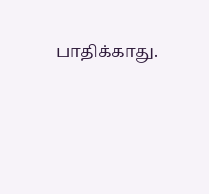பாதிக்காது.